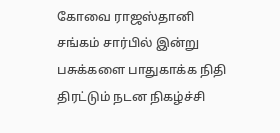கோவை ராஜஸ்தானி சங்கம் சார்பில் இன்று பசுக்களை பாதுகாக்க நிதி திரட்டும் நடன நிகழ்ச்சி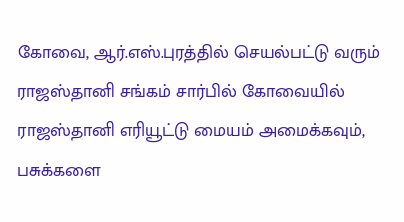கோவை, ஆர்.எஸ்.புரத்தில் செயல்பட்டு வரும் ராஜஸ்தானி சங்கம் சார்பில் கோவையில் ராஜஸ்தானி எரியூட்டு மையம் அமைக்கவும், பசுக்களை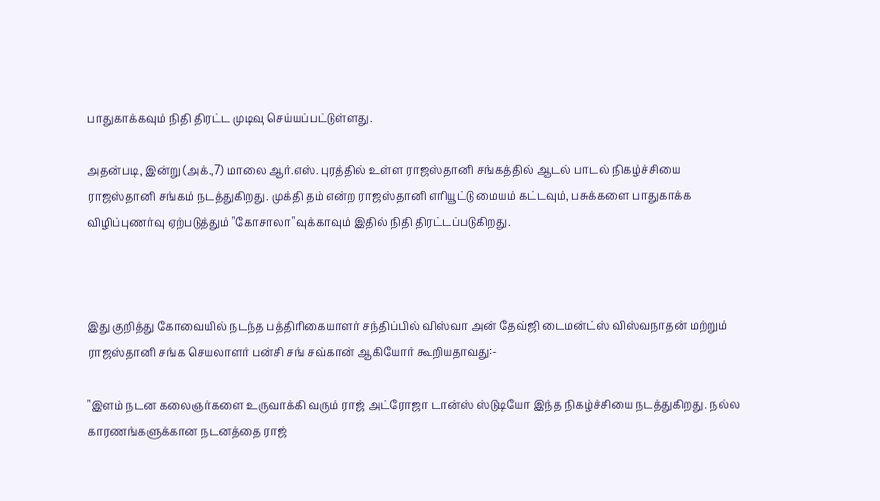பாதுகாக்கவும் நிதி திரட்ட முடிவு செய்யப்பட்டுள்ளது.

அதன்படி, இன்று (அக்.,7) மாலை ஆர்.எஸ். புரத்தில் உள்ள ராஜஸ்தானி சங்கத்தில் ஆடல் பாடல் நிகழ்ச்சியை ராஜஸ்தானி சங்கம் நடத்துகிறது. முக்தி தம் என்ற ராஜஸ்தானி எரியூட்டு மையம் கட்டவும், பசுக்களை பாதுகாக்க விழிப்புணர்வு ஏற்படுத்தும் "கோசாலா"வுக்காவும் இதில் நிதி திரட்டப்படுகிறது.



இது குறித்து கோவையில் நடந்த பத்திரிகையாளர் சந்திப்பில் விஸ்வா அன் தேவ்ஜி டைமன்ட்ஸ் விஸ்வநாதன் மற்றும் ராஜஸ்தானி சங்க செயலாளர் பன்சி சங் சவ்கான் ஆகியோர் கூறியதாவது:-

"இளம் நடன கலைஞர்களை உருவாக்கி வரும் ராஜ் அட்ரோஜா டான்ஸ் ஸ்டுடியோ இந்த நிகழ்ச்சியை நடத்துகிறது. நல்ல காரணங்களுக்கான நடனத்தை ராஜ்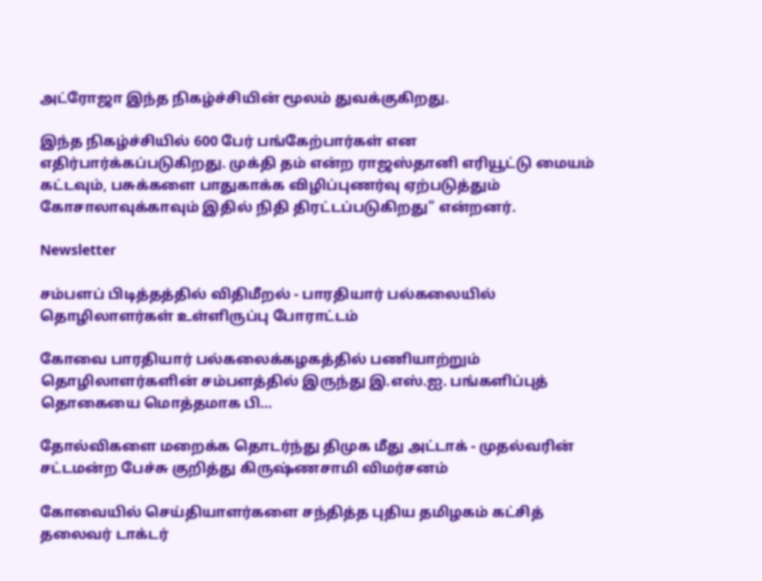அட்ரோஜா இந்த நிகழ்ச்சியின் மூலம் துவக்குகிறது.

இந்த நிகழ்ச்சியில் 600 பேர் பங்கேற்பார்கள் என எதிர்பார்க்கப்படுகிறது. முக்தி தம் என்ற ராஜஸ்தானி எரியூட்டு மையம் கட்டவும், பசுக்களை பாதுகாக்க விழிப்புணர்வு ஏற்படுத்தும் கோசாலாவுக்காவும் இதில் நிதி திரட்டப்படுகிறது" என்றனர்.

Newsletter

சம்பளப் பிடித்தத்தில் விதிமீறல் - பாரதியார் பல்கலையில் தொழிலாளர்கள் உள்ளிருப்பு போராட்டம்

கோவை பாரதியார் பல்கலைக்கழகத்தில் பணியாற்றும் தொழிலாளர்களின் சம்பளத்தில் இருந்து இ.எஸ்.ஐ. பங்களிப்புத் தொகையை மொத்தமாக பி...

தோல்விகளை மறைக்க தொடர்ந்து திமுக மீது அட்டாக் - முதல்வரின் சட்டமன்ற பேச்சு குறித்து கிருஷ்ணசாமி விமர்சனம்

கோவையில் செய்தியாளர்களை சந்தித்த புதிய தமிழகம் கட்சித் தலைவர் டாக்டர்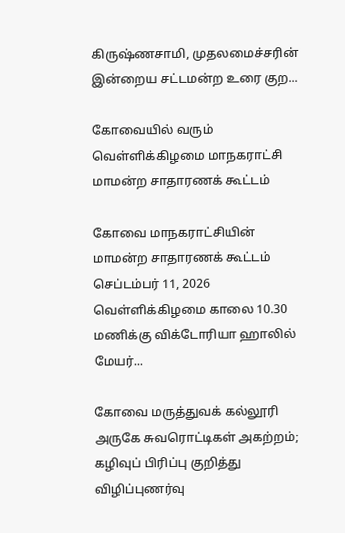கிருஷ்ணசாமி, முதலமைச்சரின் இன்றைய சட்டமன்ற உரை குற...

கோவையில் வரும் வெள்ளிக்கிழமை மாநகராட்சி மாமன்ற சாதாரணக் கூட்டம்

கோவை மாநகராட்சியின் மாமன்ற சாதாரணக் கூட்டம் செப்டம்பர் 11, 2026 வெள்ளிக்கிழமை காலை 10.30 மணிக்கு விக்டோரியா ஹாலில் மேயர்...

கோவை மருத்துவக் கல்லூரி அருகே சுவரொட்டிகள் அகற்றம்; கழிவுப் பிரிப்பு குறித்து விழிப்புணர்வு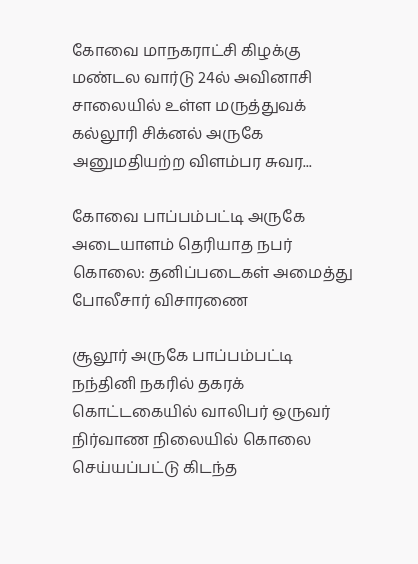கோவை மாநகராட்சி கிழக்கு மண்டல வார்டு 24ல் அவினாசி சாலையில் உள்ள மருத்துவக் கல்லூரி சிக்னல் அருகே அனுமதியற்ற விளம்பர சுவர...

கோவை பாப்பம்பட்டி அருகே அடையாளம் தெரியாத நபர் கொலை: தனிப்படைகள் அமைத்து போலீசார் விசாரணை

சூலூர் அருகே பாப்பம்பட்டி நந்தினி நகரில் தகரக் கொட்டகையில் வாலிபர் ஒருவர் நிர்வாண நிலையில் கொலை செய்யப்பட்டு கிடந்த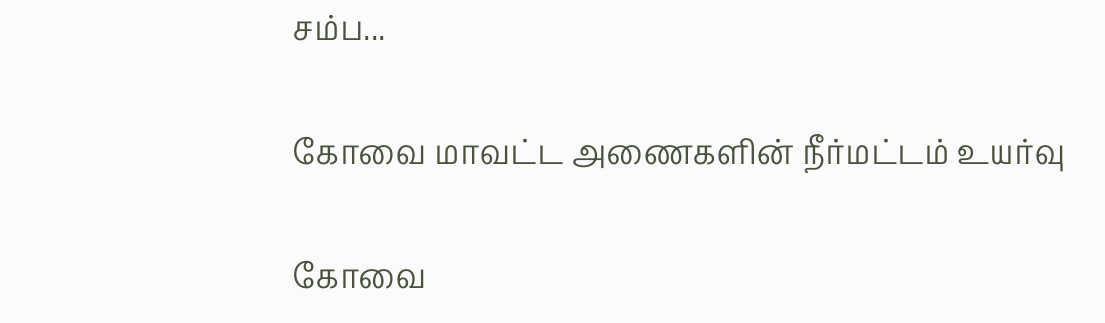சம்ப...

கோவை மாவட்ட அணைகளின் நீர்மட்டம் உயர்வு

கோவை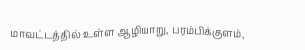மாவட்டத்தில் உள்ள ஆழியாறு, பரம்பிக்குளம்,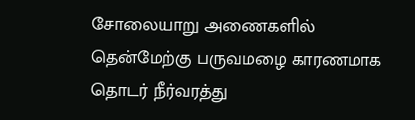சோலையாறு அணைகளில் தென்மேற்கு பருவமழை காரணமாக தொடர் நீர்வரத்து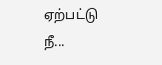ஏற்பட்டு நீ...